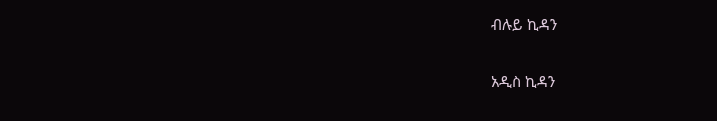ብሉይ ኪዳን

አዲስ ኪዳን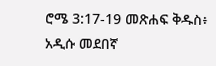ሮሜ 3:17-19 መጽሐፍ ቅዱስ፥ አዲሱ መደበኛ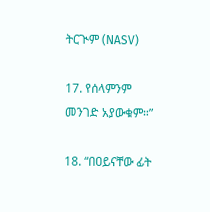ትርጒም (NASV)

17. የሰላምንም መንገድ አያውቁም።”

18. “በዐይናቸው ፊት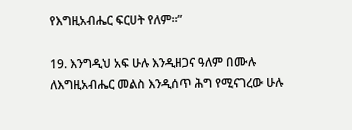የእግዚአብሔር ፍርሀት የለም።”

19. እንግዲህ አፍ ሁሉ እንዲዘጋና ዓለም በሙሉ ለእግዚአብሔር መልስ እንዲሰጥ ሕግ የሚናገረው ሁሉ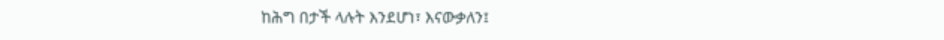ከሕግ በታች ላሉት እንደሆነ፣ እናውቃለን፤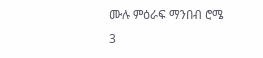ሙሉ ምዕራፍ ማንበብ ሮሜ 3